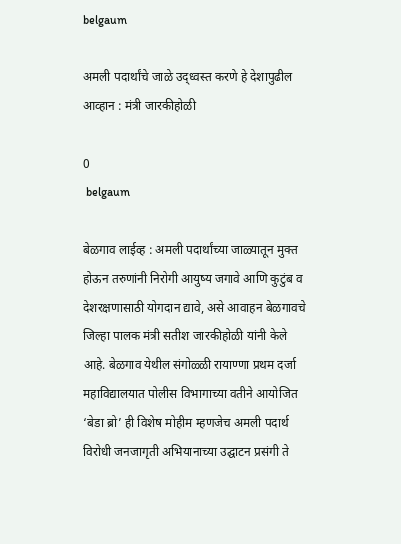belgaum

अमली पदार्थांचे जाळे उद्ध्वस्त करणे हे देशापुढील आव्हान : मंत्री जारकीहोळी

0
 belgaum

बेळगाव लाईव्ह : अमली पदार्थांच्या जाळ्यातून मुक्त होऊन तरुणांनी निरोगी आयुष्य जगावे आणि कुटुंब व देशरक्षणासाठी योगदान द्यावे, असे आवाहन बेळगावचे जिल्हा पालक मंत्री सतीश जारकीहोळी यांनी केले आहे. बेळगाव येथील संगोळ्ळी रायाण्णा प्रथम दर्जा महाविद्यालयात पोलीस विभागाच्या वतीने आयोजित ‘बेडा ब्रो’ ही विशेष मोहीम म्हणजेच अमली पदार्थ विरोधी जनजागृती अभियानाच्या उद्घाटन प्रसंगी ते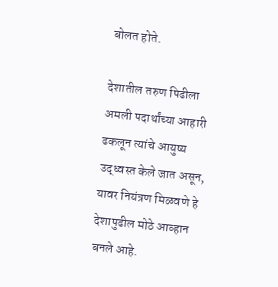बोलत होते.

देशातील तरुण पिढीला अमली पदार्थांच्या आहारी ढकलून त्यांचे आयुष्य उद्ध्वस्त केले जात असून, यावर नियंत्रण मिळवणे हे देशापुढील मोठे आव्हान बनले आहे.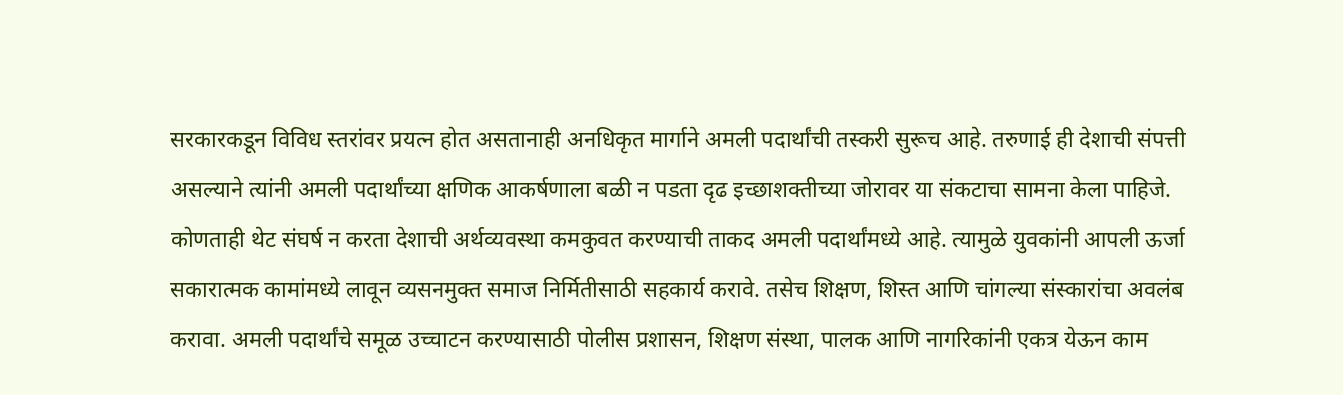सरकारकडून विविध स्तरांवर प्रयत्न होत असतानाही अनधिकृत मार्गाने अमली पदार्थांची तस्करी सुरूच आहे. तरुणाई ही देशाची संपत्ती असल्याने त्यांनी अमली पदार्थांच्या क्षणिक आकर्षणाला बळी न पडता दृढ इच्छाशक्तीच्या जोरावर या संकटाचा सामना केला पाहिजे. कोणताही थेट संघर्ष न करता देशाची अर्थव्यवस्था कमकुवत करण्याची ताकद अमली पदार्थांमध्ये आहे. त्यामुळे युवकांनी आपली ऊर्जा सकारात्मक कामांमध्ये लावून व्यसनमुक्त समाज निर्मितीसाठी सहकार्य करावे. तसेच शिक्षण, शिस्त आणि चांगल्या संस्कारांचा अवलंब करावा. अमली पदार्थांचे समूळ उच्चाटन करण्यासाठी पोलीस प्रशासन, शिक्षण संस्था, पालक आणि नागरिकांनी एकत्र येऊन काम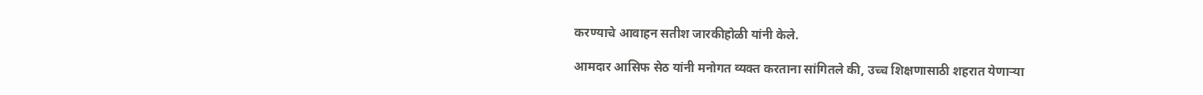करण्याचे आवाहन सतीश जारकीहोळी यांनी केले.

आमदार आसिफ सेठ यांनी मनोगत व्यक्त करताना सांगितले की, उच्च शिक्षणासाठी शहरात येणाऱ्या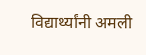विद्यार्थ्यांनी अमली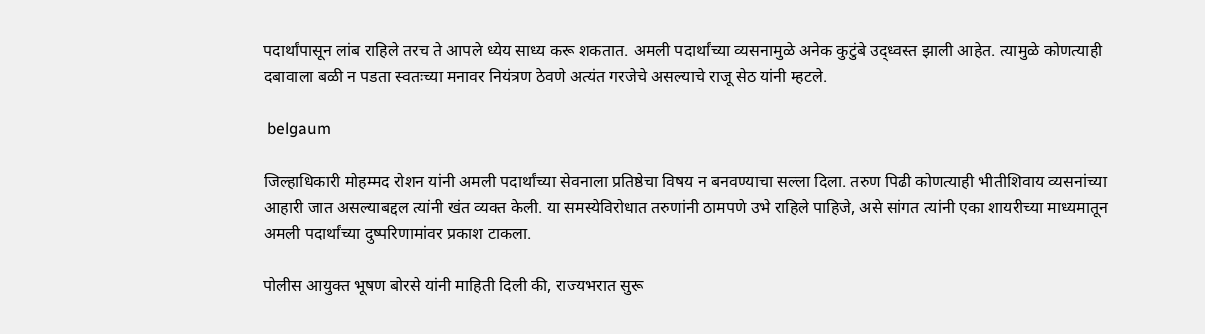पदार्थांपासून लांब राहिले तरच ते आपले ध्येय साध्य करू शकतात. अमली पदार्थांच्या व्यसनामुळे अनेक कुटुंबे उद्ध्वस्त झाली आहेत. त्यामुळे कोणत्याही दबावाला बळी न पडता स्वतःच्या मनावर नियंत्रण ठेवणे अत्यंत गरजेचे असल्याचे राजू सेठ यांनी म्हटले.

 belgaum

जिल्हाधिकारी मोहम्मद रोशन यांनी अमली पदार्थांच्या सेवनाला प्रतिष्ठेचा विषय न बनवण्याचा सल्ला दिला. तरुण पिढी कोणत्याही भीतीशिवाय व्यसनांच्या आहारी जात असल्याबद्दल त्यांनी खंत व्यक्त केली. या समस्येविरोधात तरुणांनी ठामपणे उभे राहिले पाहिजे, असे सांगत त्यांनी एका शायरीच्या माध्यमातून अमली पदार्थांच्या दुष्परिणामांवर प्रकाश टाकला.

पोलीस आयुक्त भूषण बोरसे यांनी माहिती दिली की, राज्यभरात सुरू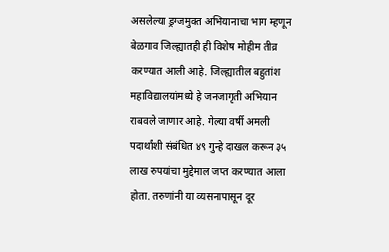असलेल्या ड्रग्जमुक्त अभियानाचा भाग म्हणून बेळगाव जिल्ह्यातही ही विशेष मोहीम तीव्र करण्यात आली आहे. जिल्ह्यातील बहुतांश महाविद्यालयांमध्ये हे जनजागृती अभियान राबवले जाणार आहे. गेल्या वर्षी अमली पदार्थांशी संबंधित ४९ गुन्हे दाखल करून ३५ लाख रुपयांचा मुद्देमाल जप्त करण्यात आला होता. तरुणांनी या व्यसनापासून दूर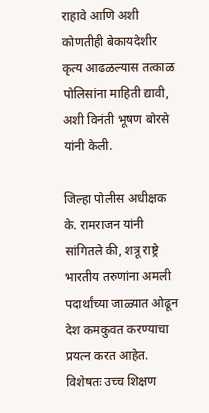राहावे आणि अशी कोणतीही बेकायदेशीर कृत्य आढळल्यास तत्काळ पोलिसांना माहिती द्यावी, अशी विनंती भूषण बोरसे यांनी केली.

जिल्हा पोलीस अधीक्षक के. रामराजन यांनी सांगितले की, शत्रू राष्ट्रे भारतीय तरुणांना अमली पदार्थांच्या जाळ्यात ओढून देश कमकुवत करण्याचा प्रयत्न करत आहेत. विशेषतः उच्च शिक्षण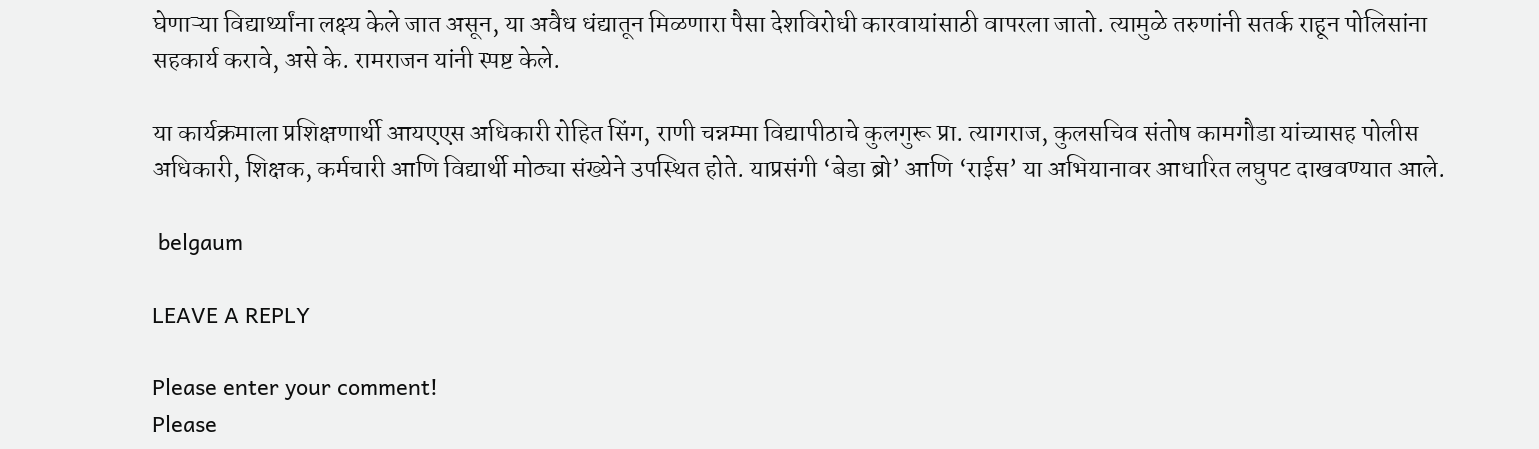घेणाऱ्या विद्यार्थ्यांना लक्ष्य केले जात असून, या अवैध धंद्यातून मिळणारा पैसा देशविरोधी कारवायांसाठी वापरला जातो. त्यामुळे तरुणांनी सतर्क राहून पोलिसांना सहकार्य करावे, असे के. रामराजन यांनी स्पष्ट केले.

या कार्यक्रमाला प्रशिक्षणार्थी आयएएस अधिकारी रोहित सिंग, राणी चन्नम्मा विद्यापीठाचे कुलगुरू प्रा. त्यागराज, कुलसचिव संतोष कामगौडा यांच्यासह पोलीस अधिकारी, शिक्षक, कर्मचारी आणि विद्यार्थी मोठ्या संख्येने उपस्थित होते. याप्रसंगी ‘बेडा ब्रो’ आणि ‘राईस’ या अभियानावर आधारित लघुपट दाखवण्यात आले.

 belgaum

LEAVE A REPLY

Please enter your comment!
Please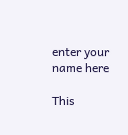enter your name here

This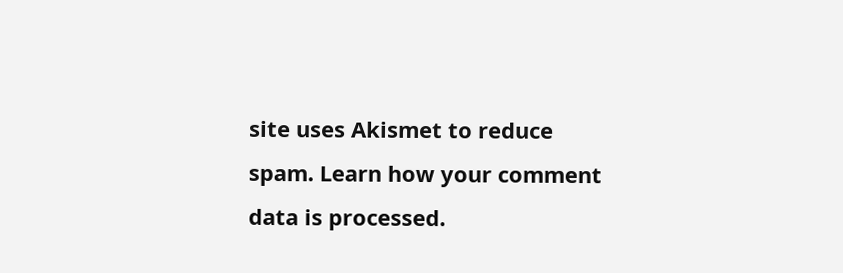site uses Akismet to reduce spam. Learn how your comment data is processed.